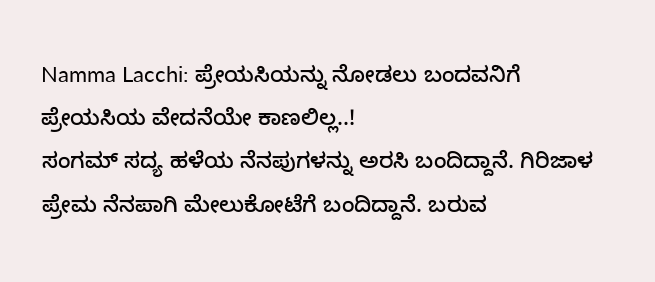Namma Lacchi: ಪ್ರೇಯಸಿಯನ್ನು ನೋಡಲು ಬಂದವನಿಗೆ ಪ್ರೇಯಸಿಯ ವೇದನೆಯೇ ಕಾಣಲಿಲ್ಲ..!
ಸಂಗಮ್ ಸದ್ಯ ಹಳೆಯ ನೆನಪುಗಳನ್ನು ಅರಸಿ ಬಂದಿದ್ದಾನೆ. ಗಿರಿಜಾಳ ಪ್ರೇಮ ನೆನಪಾಗಿ ಮೇಲುಕೋಟೆಗೆ ಬಂದಿದ್ದಾನೆ. ಬರುವ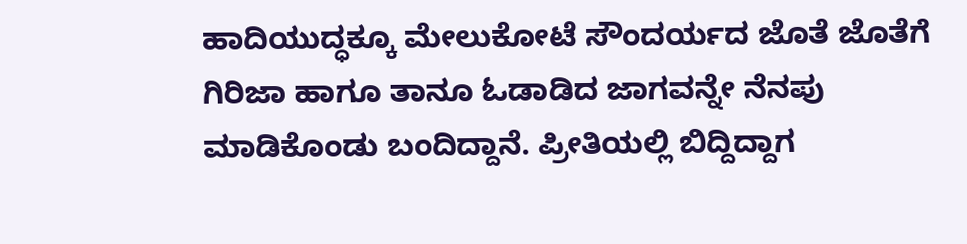ಹಾದಿಯುದ್ಧಕ್ಕೂ ಮೇಲುಕೋಟೆ ಸೌಂದರ್ಯದ ಜೊತೆ ಜೊತೆಗೆ ಗಿರಿಜಾ ಹಾಗೂ ತಾನೂ ಓಡಾಡಿದ ಜಾಗವನ್ನೇ ನೆನಪು ಮಾಡಿಕೊಂಡು ಬಂದಿದ್ದಾನೆ. ಪ್ರೀತಿಯಲ್ಲಿ ಬಿದ್ದಿದ್ದಾಗ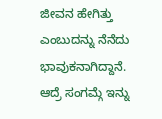ಜೀವನ ಹೇಗಿತ್ತು ಎಂಬುದನ್ನು ನೆನೆದು ಭಾವುಕನಾಗಿದ್ದಾನೆ.
ಆದ್ರೆ ಸಂಗಮ್ಗೆ ಇನ್ನು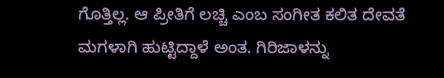ಗೊತ್ತಿಲ್ಲ. ಆ ಪ್ರೀತಿಗೆ ಲಚ್ಚಿ ಎಂಬ ಸಂಗೀತ ಕಲಿತ ದೇವತೆ ಮಗಳಾಗಿ ಹುಟ್ಟಿದ್ದಾಳೆ ಅಂತ. ಗಿರಿಜಾಳನ್ನು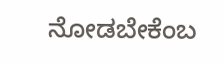ನೋಡಬೇಕೆಂಬ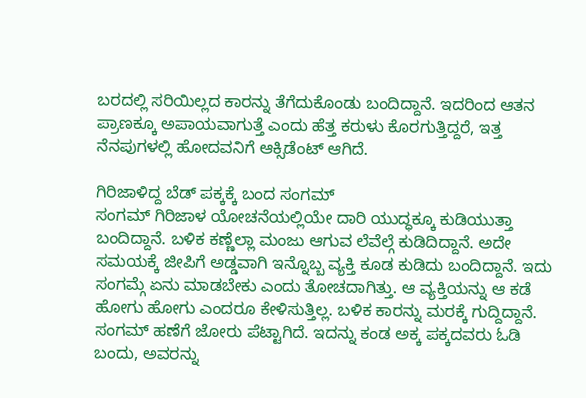ಬರದಲ್ಲಿ ಸರಿಯಿಲ್ಲದ ಕಾರನ್ನು ತೆಗೆದುಕೊಂಡು ಬಂದಿದ್ದಾನೆ. ಇದರಿಂದ ಆತನ ಪ್ರಾಣಕ್ಕೂ ಅಪಾಯವಾಗುತ್ತೆ ಎಂದು ಹೆತ್ತ ಕರುಳು ಕೊರಗುತ್ತಿದ್ದರೆ, ಇತ್ತ ನೆನಪುಗಳಲ್ಲಿ ಹೋದವನಿಗೆ ಆಕ್ಸಿಡೆಂಟ್ ಆಗಿದೆ.

ಗಿರಿಜಾಳಿದ್ದ ಬೆಡ್ ಪಕ್ಕಕ್ಕೆ ಬಂದ ಸಂಗಮ್
ಸಂಗಮ್ ಗಿರಿಜಾಳ ಯೋಚನೆಯಲ್ಲಿಯೇ ದಾರಿ ಯುದ್ಧಕ್ಕೂ ಕುಡಿಯುತ್ತಾ ಬಂದಿದ್ದಾನೆ. ಬಳಿಕ ಕಣ್ಣೆಲ್ಲಾ ಮಂಜು ಆಗುವ ಲೆವೆಲ್ಗೆ ಕುಡಿದಿದ್ದಾನೆ. ಅದೇ ಸಮಯಕ್ಕೆ ಜೀಪಿಗೆ ಅಡ್ಡವಾಗಿ ಇನ್ನೊಬ್ಬ ವ್ಯಕ್ತಿ ಕೂಡ ಕುಡಿದು ಬಂದಿದ್ದಾನೆ. ಇದು ಸಂಗಮ್ಗೆ ಏನು ಮಾಡಬೇಕು ಎಂದು ತೋಚದಾಗಿತ್ತು. ಆ ವ್ಯಕ್ತಿಯನ್ನು ಆ ಕಡೆ ಹೋಗು ಹೋಗು ಎಂದರೂ ಕೇಳಿಸುತ್ತಿಲ್ಲ. ಬಳಿಕ ಕಾರನ್ನು ಮರಕ್ಕೆ ಗುದ್ದಿದ್ದಾನೆ. ಸಂಗಮ್ ಹಣೆಗೆ ಜೋರು ಪೆಟ್ಟಾಗಿದೆ. ಇದನ್ನು ಕಂಡ ಅಕ್ಕ ಪಕ್ಕದವರು ಓಡಿ ಬಂದು, ಅವರನ್ನು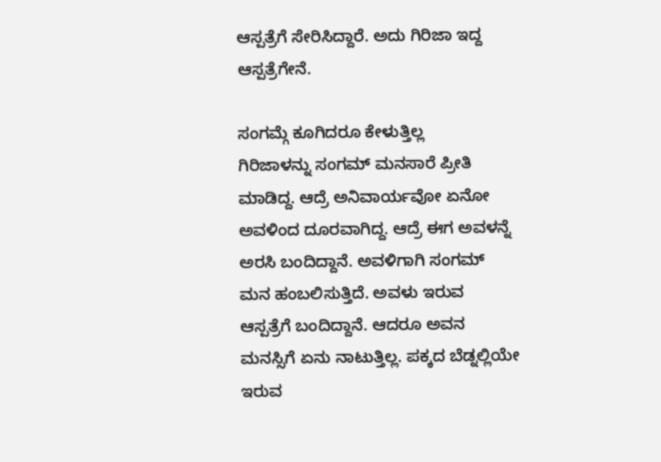ಆಸ್ಪತ್ರೆಗೆ ಸೇರಿಸಿದ್ದಾರೆ. ಅದು ಗಿರಿಜಾ ಇದ್ದ ಆಸ್ಪತ್ರೆಗೇನೆ.

ಸಂಗಮ್ಗೆ ಕೂಗಿದರೂ ಕೇಳುತ್ತಿಲ್ಲ
ಗಿರಿಜಾಳನ್ನು ಸಂಗಮ್ ಮನಸಾರೆ ಪ್ರೀತಿ ಮಾಡಿದ್ದ. ಆದ್ರೆ ಅನಿವಾರ್ಯವೋ ಏನೋ ಅವಳಿಂದ ದೂರವಾಗಿದ್ದ. ಆದ್ರೆ ಈಗ ಅವಳನ್ನೆ ಅರಸಿ ಬಂದಿದ್ದಾನೆ. ಅವಳಿಗಾಗಿ ಸಂಗಮ್ ಮನ ಹಂಬಲಿಸುತ್ತಿದೆ. ಅವಳು ಇರುವ ಆಸ್ಪತ್ರೆಗೆ ಬಂದಿದ್ದಾನೆ. ಆದರೂ ಅವನ ಮನಸ್ಸಿಗೆ ಏನು ನಾಟುತ್ತಿಲ್ಲ. ಪಕ್ಕದ ಬೆಡ್ನಲ್ಲಿಯೇ ಇರುವ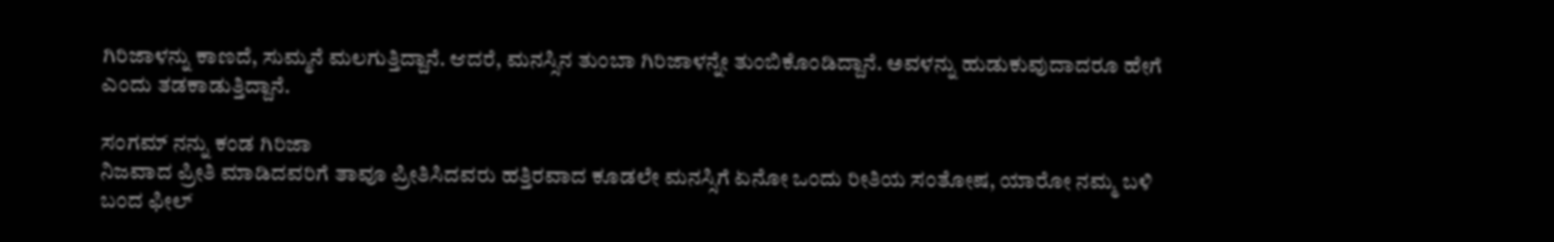ಗಿರಿಜಾಳನ್ನು ಕಾಣದೆ, ಸುಮ್ಮನೆ ಮಲಗುತ್ತಿದ್ದಾನೆ. ಆದರೆ, ಮನಸ್ಸಿನ ತುಂಬಾ ಗಿರಿಜಾಳನ್ನೇ ತುಂಬಿಕೊಂಡಿದ್ದಾನೆ. ಅವಳನ್ನು ಹುಡುಕುವುದಾದರೂ ಹೇಗೆ ಎಂದು ತಡಕಾಡುತ್ತಿದ್ದಾನೆ.

ಸಂಗಮ್ ನನ್ನು ಕಂಡ ಗಿರಿಜಾ
ನಿಜವಾದ ಪ್ರೀತಿ ಮಾಡಿದವರಿಗೆ ತಾವೂ ಪ್ರೀತಿಸಿದವರು ಹತ್ತಿರವಾದ ಕೂಡಲೇ ಮನಸ್ಸಿಗೆ ಏನೋ ಒಂದು ರೀತಿಯ ಸಂತೋಷ, ಯಾರೋ ನಮ್ಮ ಬಳಿ ಬಂದ ಫೀಲ್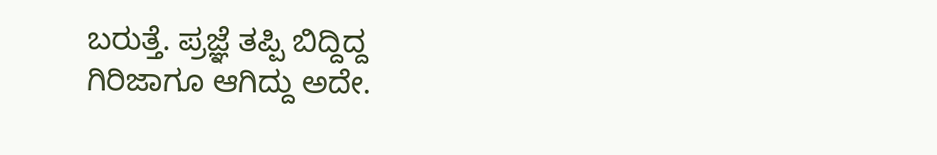ಬರುತ್ತೆ. ಪ್ರಜ್ಞೆ ತಪ್ಪಿ ಬಿದ್ದಿದ್ದ ಗಿರಿಜಾಗೂ ಆಗಿದ್ದು ಅದೇ.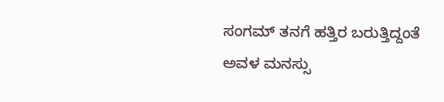ಸಂಗಮ್ ತನಗೆ ಹತ್ತಿರ ಬರುತ್ತಿದ್ದಂತೆ ಅವಳ ಮನಸ್ಸು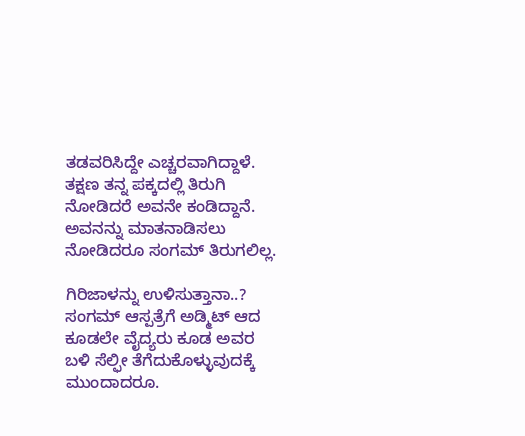ತಡವರಿಸಿದ್ದೇ ಎಚ್ಚರವಾಗಿದ್ದಾಳೆ. ತಕ್ಷಣ ತನ್ನ ಪಕ್ಕದಲ್ಲಿ ತಿರುಗಿ ನೋಡಿದರೆ ಅವನೇ ಕಂಡಿದ್ದಾನೆ. ಅವನನ್ನು ಮಾತನಾಡಿಸಲು ನೋಡಿದರೂ ಸಂಗಮ್ ತಿರುಗಲಿಲ್ಲ.

ಗಿರಿಜಾಳನ್ನು ಉಳಿಸುತ್ತಾನಾ..?
ಸಂಗಮ್ ಆಸ್ಪತ್ರೆಗೆ ಅಡ್ಮಿಟ್ ಆದ ಕೂಡಲೇ ವೈದ್ಯರು ಕೂಡ ಅವರ ಬಳಿ ಸೆಲ್ಫೀ ತೆಗೆದುಕೊಳ್ಳುವುದಕ್ಕೆ ಮುಂದಾದರೂ.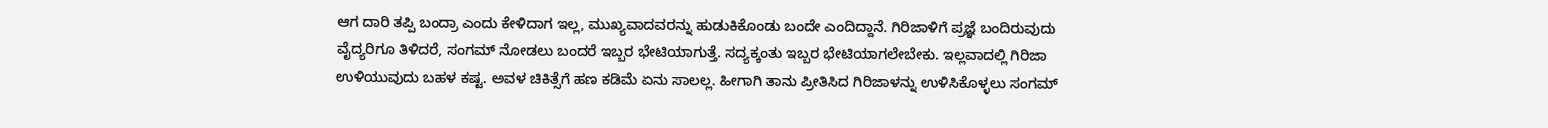ಆಗ ದಾರಿ ತಪ್ಪಿ ಬಂದ್ರಾ ಎಂದು ಕೇಳಿದಾಗ ಇಲ್ಲ, ಮುಖ್ಯವಾದವರನ್ನು ಹುಡುಕಿಕೊಂಡು ಬಂದೇ ಎಂದಿದ್ದಾನೆ. ಗಿರಿಜಾಳಿಗೆ ಪ್ರಜ್ಞೆ ಬಂದಿರುವುದು ವೈದ್ಯರಿಗೂ ತಿಳಿದರೆ, ಸಂಗಮ್ ನೋಡಲು ಬಂದರೆ ಇಬ್ಬರ ಭೇಟಿಯಾಗುತ್ತೆ. ಸದ್ಯಕ್ಕಂತು ಇಬ್ಬರ ಭೇಟಿಯಾಗಲೇಬೇಕು. ಇಲ್ಲವಾದಲ್ಲಿ ಗಿರಿಜಾ ಉಳಿಯುವುದು ಬಹಳ ಕಷ್ಟ. ಅವಳ ಚಿಕಿತ್ಸೆಗೆ ಹಣ ಕಡಿಮೆ ಏನು ಸಾಲಲ್ಲ. ಹೀಗಾಗಿ ತಾನು ಪ್ರೀತಿಸಿದ ಗಿರಿಜಾಳನ್ನು ಉಳಿಸಿಕೊಳ್ಳಲು ಸಂಗಮ್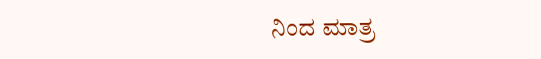ನಿಂದ ಮಾತ್ರ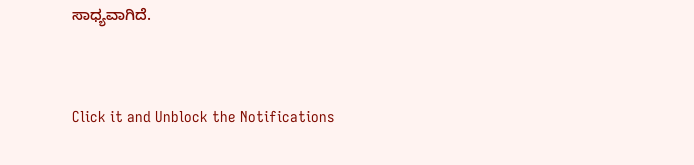ಸಾಧ್ಯವಾಗಿದೆ.


Click it and Unblock the Notifications